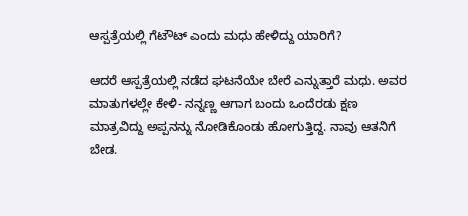ಆಸ್ಪತ್ರೆಯಲ್ಲಿ ಗೆಟೌಟ್ ಎಂದು ಮಧು ಹೇಳಿದ್ದು ಯಾರಿಗೆ?

ಆದರೆ ಆಸ್ಪತ್ರೆಯಲ್ಲಿ ನಡೆದ ಘಟನೆಯೇ ಬೇರೆ ಎನ್ನುತ್ತಾರೆ ಮಧು. ಅವರ ಮಾತುಗಳಲ್ಲೇ ಕೇಳಿ- ನನ್ನಣ್ಣ ಆಗಾಗ ಬಂದು ಒಂದೆರಡು ಕ್ಷಣ ಮಾತ್ರವಿದ್ದು ಅಪ್ಪನನ್ನು ನೋಡಿಕೊಂಡು ಹೋಗುತ್ತಿದ್ದ. ನಾವು ಆತನಿಗೆ ಬೇಡ.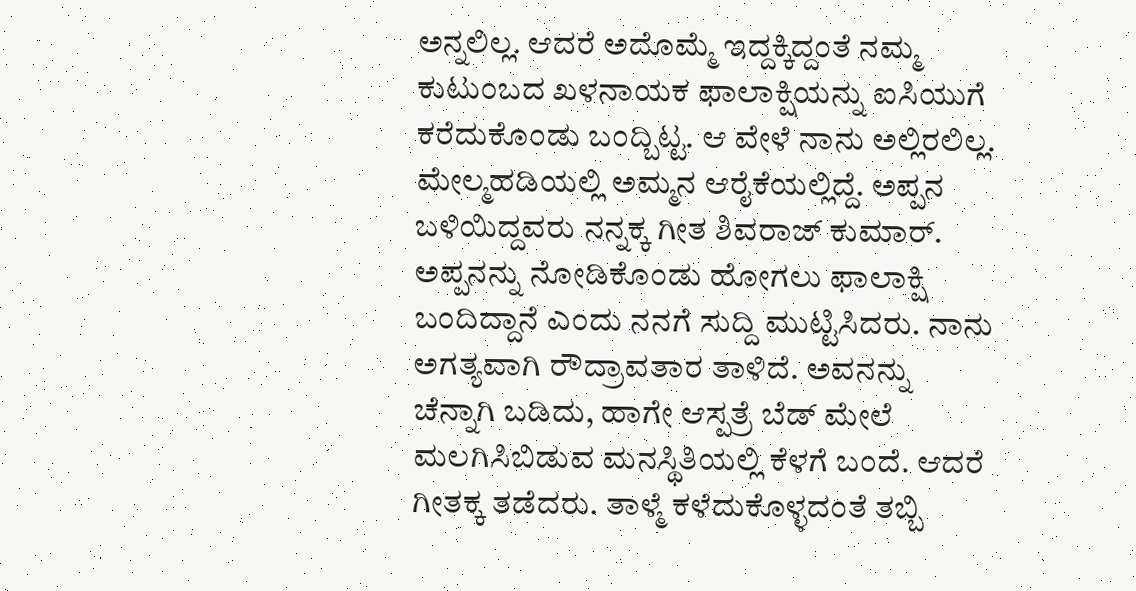ಅನ್ನಲಿಲ್ಲ. ಆದರೆ ಅದೊಮ್ಮೆ ಇದ್ದಕ್ಕಿದ್ದಂತೆ ನಮ್ಮ ಕುಟುಂಬದ ಖಳನಾಯಕ ಫಾಲಾಕ್ಷಿಯನ್ನು ಐಸಿಯುಗೆ ಕರೆದುಕೊಂಡು ಬಂದ್ಬಿಟ್ಟ. ಆ ವೇಳೆ ನಾನು ಅಲ್ಲಿರಲಿಲ್ಲ. ಮೇಲ್ಮಹಡಿಯಲ್ಲಿ ಅಮ್ಮನ ಆರೈಕೆಯಲ್ಲಿದ್ದೆ. ಅಪ್ಪನ ಬಳಿಯಿದ್ದವರು ನನ್ನಕ್ಕ ಗೀತ ಶಿವರಾಜ್ ಕುಮಾರ್.
ಅಪ್ಪನನ್ನು ನೋಡಿಕೊಂಡು ಹೋಗಲು ಫಾಲಾಕ್ಷಿ ಬಂದಿದ್ದಾನೆ ಎಂದು ನನಗೆ ಸುದ್ದಿ ಮುಟ್ಟಿಸಿದರು. ನಾನು ಅಗತ್ಯವಾಗಿ ರೌದ್ರಾವತಾರ ತಾಳಿದೆ. ಅವನನ್ನು ಚೆನ್ನಾಗಿ ಬಡಿದು, ಹಾಗೇ ಆಸ್ಪತ್ರೆ ಬೆಡ್ ಮೇಲೆ ಮಲಗಿಸಿಬಿಡುವ ಮನಸ್ಥಿತಿಯಲ್ಲಿ ಕೆಳಗೆ ಬಂದೆ. ಆದರೆ ಗೀತಕ್ಕ ತಡೆದರು. ತಾಳ್ಮೆ ಕಳೆದುಕೊಳ್ಳದಂತೆ ತಬ್ಬಿ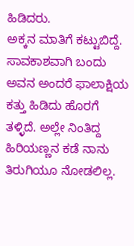ಹಿಡಿದರು.
ಅಕ್ಕನ ಮಾತಿಗೆ ಕಟ್ಟುಬಿದ್ದೆ. ಸಾವಕಾಶವಾಗಿ ಬಂದು ಅವನ ಅಂದರೆ ಫಾಲಾಕ್ಷಿಯ ಕತ್ತು ಹಿಡಿದು ಹೊರಗೆ ತಳ್ಳಿದೆ. ಅಲ್ಲೇ ನಿಂತಿದ್ದ ಹಿರಿಯಣ್ಣನ ಕಡೆ ನಾನು ತಿರುಗಿಯೂ ನೋಡಲಿಲ್ಲ.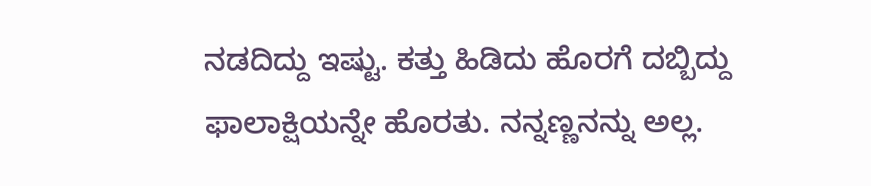ನಡದಿದ್ದು ಇಷ್ಟು. ಕತ್ತು ಹಿಡಿದು ಹೊರಗೆ ದಬ್ಬಿದ್ದು ಫಾಲಾಕ್ಷಿಯನ್ನೇ ಹೊರತು. ನನ್ನಣ್ಣನನ್ನು ಅಲ್ಲ.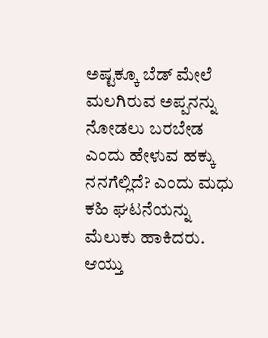ಅಷ್ಟಕ್ಕೂ ಬೆಡ್ ಮೇಲೆ ಮಲಗಿರುವ ಅಪ್ಪನನ್ನು ನೋಡಲು ಬರಬೇಡ ಎಂದು ಹೇಳುವ ಹಕ್ಕು ನನಗೆಲ್ಲಿದೆ? ಎಂದು ಮಧು ಕಹಿ ಘಟನೆಯನ್ನು ಮೆಲುಕು ಹಾಕಿದರು.
ಆಯ್ತು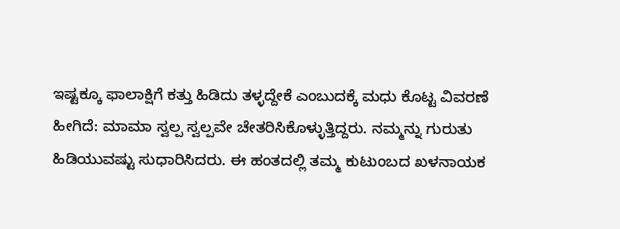ಇಷ್ಟಕ್ಕೂ ಫಾಲಾಕ್ಷಿಗೆ ಕತ್ತು ಹಿಡಿದು ತಳ್ಳದ್ದೇಕೆ ಎಂಬುದಕ್ಕೆ ಮಧು ಕೊಟ್ಟ ವಿವರಣೆ ಹೀಗಿದೆ: ಮಾಮಾ ಸ್ವಲ್ಪ ಸ್ವಲ್ಪವೇ ಚೇತರಿಸಿಕೊಳ್ಳುತ್ತಿದ್ದರು. ನಮ್ಮನ್ನು ಗುರುತು ಹಿಡಿಯುವಷ್ಟು ಸುಧಾರಿಸಿದರು. ಈ ಹಂತದಲ್ಲಿ ತಮ್ಮ ಕುಟುಂಬದ ಖಳನಾಯಕ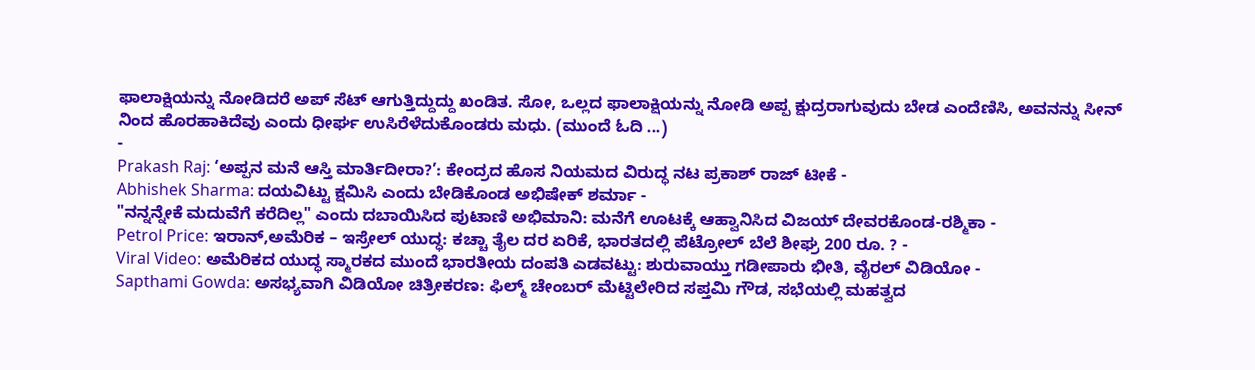ಫಾಲಾಕ್ಷಿಯನ್ನು ನೋಡಿದರೆ ಅಪ್ ಸೆಟ್ ಆಗುತ್ತಿದ್ದುದ್ದು ಖಂಡಿತ. ಸೋ, ಒಲ್ಲದ ಫಾಲಾಕ್ಷಿಯನ್ನು ನೋಡಿ ಅಪ್ಪ ಕ್ಷುದ್ರರಾಗುವುದು ಬೇಡ ಎಂದೆಣಿಸಿ, ಅವನನ್ನು ಸೀನ್ ನಿಂದ ಹೊರಹಾಕಿದೆವು ಎಂದು ಧೀರ್ಘ ಉಸಿರೆಳೆದುಕೊಂಡರು ಮಧು. (ಮುಂದೆ ಓದಿ ...)
-
Prakash Raj: ‘ಅಪ್ಪನ ಮನೆ ಆಸ್ತಿ ಮಾರ್ತಿದೀರಾ?’: ಕೇಂದ್ರದ ಹೊಸ ನಿಯಮದ ವಿರುದ್ಧ ನಟ ಪ್ರಕಾಶ್ ರಾಜ್ ಟೀಕೆ -
Abhishek Sharma: ದಯವಿಟ್ಟು ಕ್ಷಮಿಸಿ ಎಂದು ಬೇಡಿಕೊಂಡ ಅಭಿಷೇಕ್ ಶರ್ಮಾ -
"ನನ್ನನ್ನೇಕೆ ಮದುವೆಗೆ ಕರೆದಿಲ್ಲ" ಎಂದು ದಬಾಯಿಸಿದ ಪುಟಾಣಿ ಅಭಿಮಾನಿ: ಮನೆಗೆ ಊಟಕ್ಕೆ ಆಹ್ವಾನಿಸಿದ ವಿಜಯ್ ದೇವರಕೊಂಡ-ರಶ್ಮಿಕಾ -
Petrol Price: ಇರಾನ್,ಅಮೆರಿಕ – ಇಸ್ರೇಲ್ ಯುದ್ಧ: ಕಚ್ಚಾ ತೈಲ ದರ ಏರಿಕೆ, ಭಾರತದಲ್ಲಿ ಪೆಟ್ರೋಲ್ ಬೆಲೆ ಶೀಘ್ರ 200 ರೂ. ? -
Viral Video: ಅಮೆರಿಕದ ಯುದ್ಧ ಸ್ಮಾರಕದ ಮುಂದೆ ಭಾರತೀಯ ದಂಪತಿ ಎಡವಟ್ಟು: ಶುರುವಾಯ್ತು ಗಡೀಪಾರು ಭೀತಿ, ವೈರಲ್ ವಿಡಿಯೋ -
Sapthami Gowda: ಅಸಭ್ಯವಾಗಿ ವಿಡಿಯೋ ಚಿತ್ರೀಕರಣ: ಫಿಲ್ಮ್ ಚೇಂಬರ್ ಮೆಟ್ಟಿಲೇರಿದ ಸಪ್ತಮಿ ಗೌಡ, ಸಭೆಯಲ್ಲಿ ಮಹತ್ವದ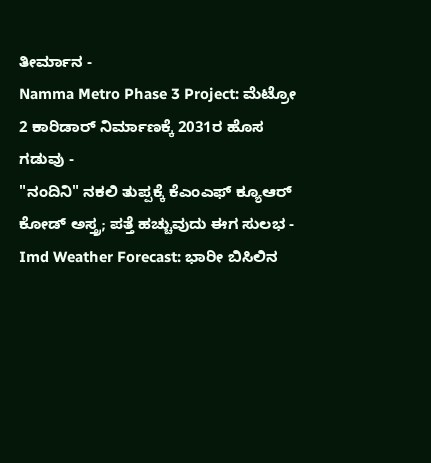ತೀರ್ಮಾನ -
Namma Metro Phase 3 Project: ಮೆಟ್ರೋ 2 ಕಾರಿಡಾರ್ ನಿರ್ಮಾಣಕ್ಕೆ 2031ರ ಹೊಸ ಗಡುವು -
"ನಂದಿನಿ" ನಕಲಿ ತುಪ್ಪಕ್ಕೆ ಕೆಎಂಎಫ್ ಕ್ಯೂಆರ್ ಕೋಡ್ ಅಸ್ತ್ರ; ಪತ್ತೆ ಹಚ್ಚುವುದು ಈಗ ಸುಲಭ -
Imd Weather Forecast: ಭಾರೀ ಬಿಸಿಲಿನ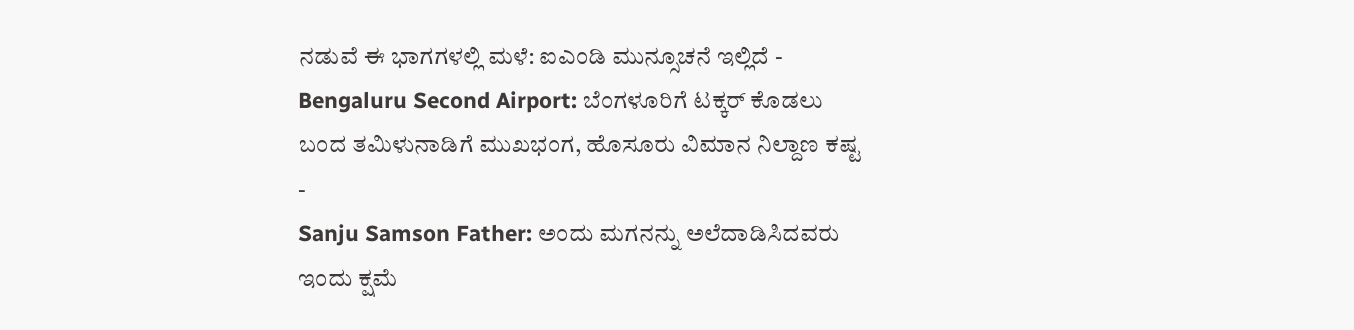ನಡುವೆ ಈ ಭಾಗಗಳಲ್ಲಿ ಮಳೆ: ಐಎಂಡಿ ಮುನ್ಸೂಚನೆ ಇಲ್ಲಿದೆ -
Bengaluru Second Airport: ಬೆಂಗಳೂರಿಗೆ ಟಕ್ಕರ್ ಕೊಡಲು ಬಂದ ತಮಿಳುನಾಡಿಗೆ ಮುಖಭಂಗ, ಹೊಸೂರು ವಿಮಾನ ನಿಲ್ದಾಣ ಕಷ್ಟ -
Sanju Samson Father: ಅಂದು ಮಗನನ್ನು ಅಲೆದಾಡಿಸಿದವರು ಇಂದು ಕ್ಷಮೆ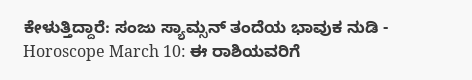ಕೇಳುತ್ತಿದ್ದಾರೆ: ಸಂಜು ಸ್ಯಾಮ್ಸನ್ ತಂದೆಯ ಭಾವುಕ ನುಡಿ -
Horoscope March 10: ಈ ರಾಶಿಯವರಿಗೆ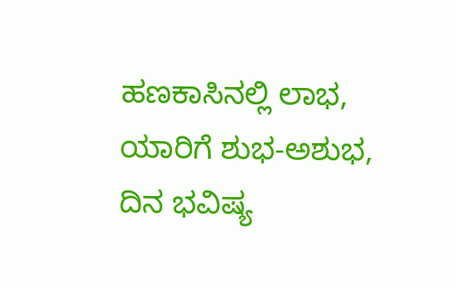ಹಣಕಾಸಿನಲ್ಲಿ ಲಾಭ, ಯಾರಿಗೆ ಶುಭ-ಅಶುಭ, ದಿನ ಭವಿಷ್ಯ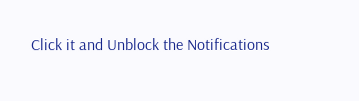Click it and Unblock the Notifications